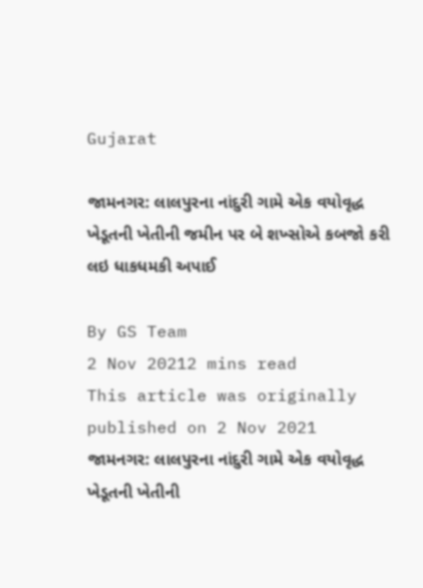Gujarat

જામનગર: લાલપુરના નાંદુરી ગામે એક વયોવૃદ્ધ ખેડૂતની ખેતીની જમીન પર બે શખ્સોએ કબજો કરી લઇ ધાકધમકી અપાઈ

By GS Team
2 Nov 20212 mins read
This article was originally published on 2 Nov 2021
જામનગર: લાલપુરના નાંદુરી ગામે એક વયોવૃદ્ધ ખેડૂતની ખેતીની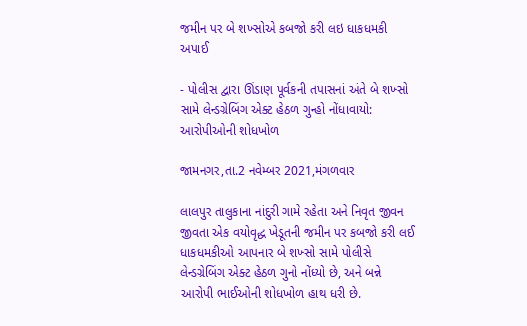જમીન પર બે શખ્સોએ કબજો કરી લઇ ધાકધમકી અપાઈ

- પોલીસ દ્વારા ઊંડાણ પૂર્વકની તપાસનાં અંતે બે શખ્સો સામે લેન્ડગ્રેબિંગ એક્ટ હેઠળ ગુન્હો નોંધાવાયો: આરોપીઓની શોધખોળ

જામનગર,તા.2 નવેમ્બર 2021,મંગળવાર

લાલપુર તાલુકાના નાંદુરી ગામે રહેતા અને નિવૃત જીવન જીવતા એક વયોવૃદ્ધ ખેડૂતની જમીન પર કબજો કરી લઈ ધાકધમકીઓ આપનાર બે શખ્સો સામે પોલીસે લેન્ડગ્રેબિંગ એક્ટ હેઠળ ગુનો નોંધ્યો છે, અને બન્ને આરોપી ભાઈઓની શોધખોળ હાથ ધરી છે.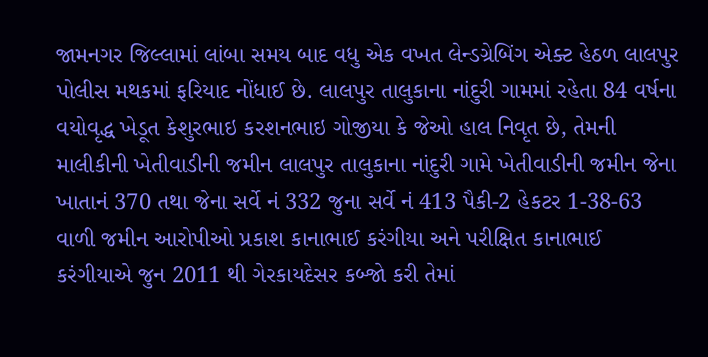જામનગર જિલ્લામાં લાંબા સમય બાદ વધુ એક વખત લેન્ડગ્રેબિંગ એક્ટ હેઠળ લાલપુર પોલીસ મથકમાં ફરિયાદ નોંધાઈ છે. લાલપુર તાલુકાના નાંદુરી ગામમાં રહેતા 84 વર્ષના વયોવૃદ્ધ ખેડૂત કેશુરભાઇ કરશનભાઇ ગોજીયા કે જેઓ હાલ નિવૃત છે, તેમની માલીકીની ખેતીવાડીની જમીન લાલપુર તાલુકાના નાંદુરી ગામે ખેતીવાડીની જમીન જેના ખાતાનં 370 તથા જેના સર્વે નં 332 જુના સર્વે નં 413 પૈકી-2 હેકટર 1-38-63 વાળી જમીન આરોપીઓ પ્રકાશ કાનાભાઈ કરંગીયા અને પરીક્ષિત કાનાભાઈ કરંગીયાએ જુન 2011 થી ગેરકાયદેસર કબ્જો કરી તેમાં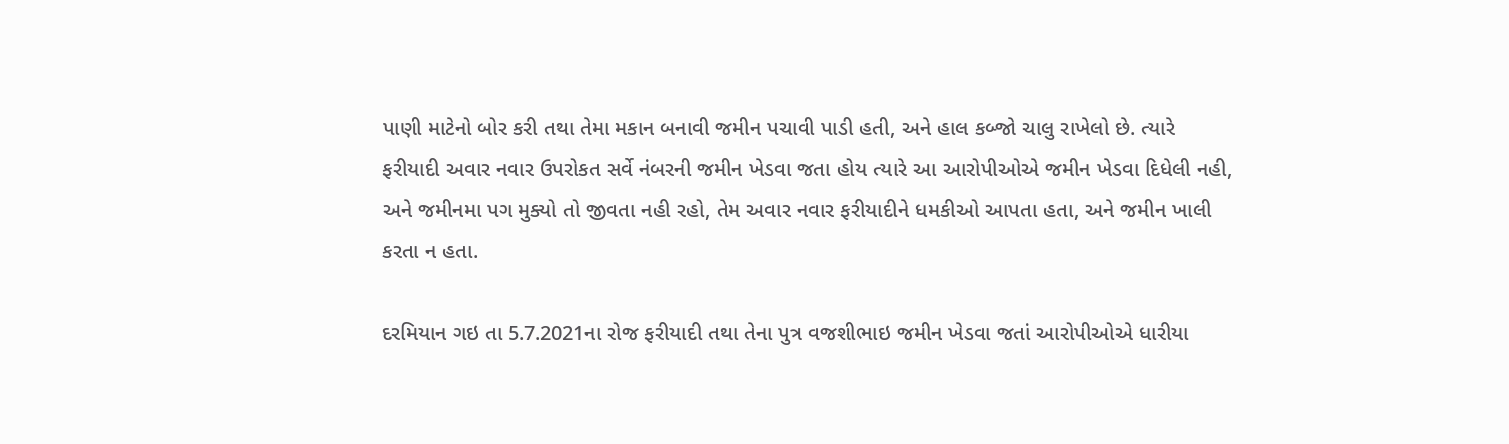પાણી માટેનો બોર કરી તથા તેમા મકાન બનાવી જમીન પચાવી પાડી હતી, અને હાલ કબ્જો ચાલુ રાખેલો છે. ત્યારે ફરીયાદી અવાર નવાર ઉપરોકત સર્વે નંબરની જમીન ખેડવા જતા હોય ત્યારે આ આરોપીઓએ જમીન ખેડવા દિધેલી નહી, અને જમીનમા પગ મુક્યો તો જીવતા નહી રહો, તેમ અવાર નવાર ફરીયાદીને ધમકીઓ આપતા હતા, અને જમીન ખાલી કરતા ન હતા.

દરમિયાન ગઇ તા 5.7.2021ના રોજ ફરીયાદી તથા તેના પુત્ર વજશીભાઇ જમીન ખેડવા જતાં આરોપીઓએ ધારીયા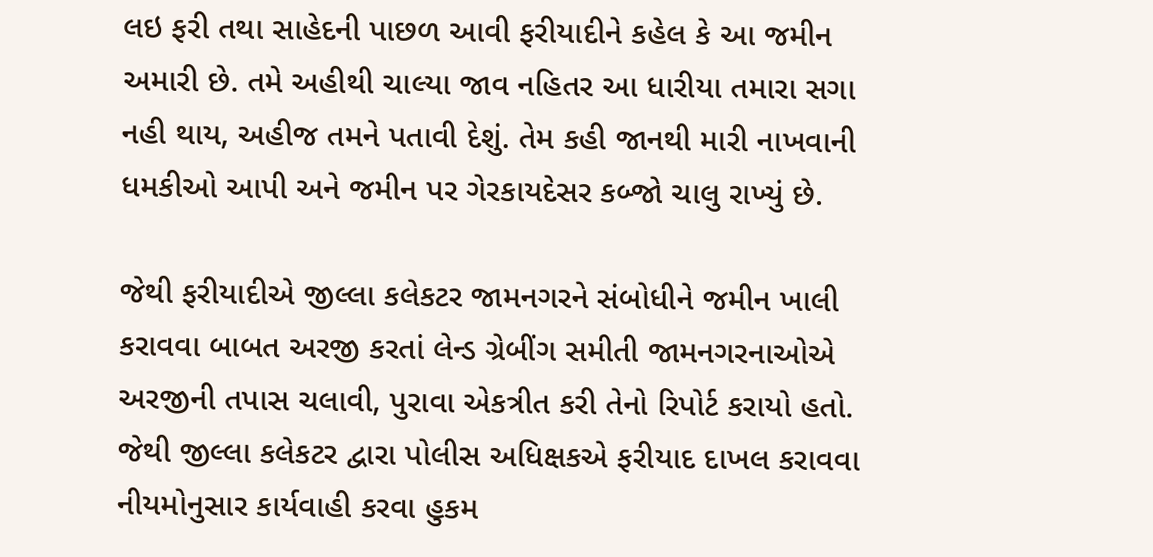લઇ ફરી તથા સાહેદની પાછળ આવી ફરીયાદીને કહેલ કે આ જમીન અમારી છે. તમે અહીથી ચાલ્યા જાવ નહિતર આ ધારીયા તમારા સગા નહી થાય, અહીજ તમને પતાવી દેશું. તેમ કહી જાનથી મારી નાખવાની ધમકીઓ આપી અને જમીન પર ગેરકાયદેસર કબ્જો ચાલુ રાખ્યું છે.

જેથી ફરીયાદીએ જીલ્લા કલેકટર જામનગરને સંબોધીને જમીન ખાલી કરાવવા બાબત અરજી કરતાં લેન્ડ ગ્રેબીંગ સમીતી જામનગરનાઓએ અરજીની તપાસ ચલાવી, પુરાવા એકત્રીત કરી તેનો રિપોર્ટ કરાયો હતો. જેથી જીલ્લા કલેકટર દ્વારા પોલીસ અધિક્ષકએ ફરીયાદ દાખલ કરાવવા નીયમોનુસાર કાર્યવાહી કરવા હુકમ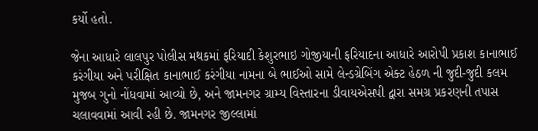કર્યો હતો.

જેના આધારે લાલપુર પોલીસ મથકમાં ફરિયાદી કેશુરભાઇ ગોજીયાની ફરિયાદના આધારે આરોપી પ્રકાશ કાનાભાઈ કરંગીયા અને પરીક્ષિત કાનાભાઈ કરંગીયા નામના બે ભાઈઓ સામે લેન્ડગ્રેબિંગ એક્ટ હેઠળ ની જુદી-જુદી કલમ મુજબ ગુનો નોંધવામાં આવ્યો છે, અને જામનગર ગ્રામ્ય વિસ્તારના ડીવાયએસપી દ્વારા સમગ્ર પ્રકરણની તપાસ ચલાવવામાં આવી રહી છે. જામનગર જીલ્લામાં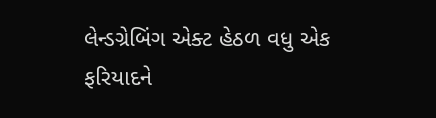લેન્ડગ્રેબિંગ એક્ટ હેઠળ વધુ એક ફરિયાદને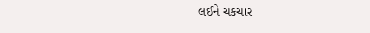લઈને ચકચાર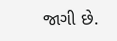જાગી છે.